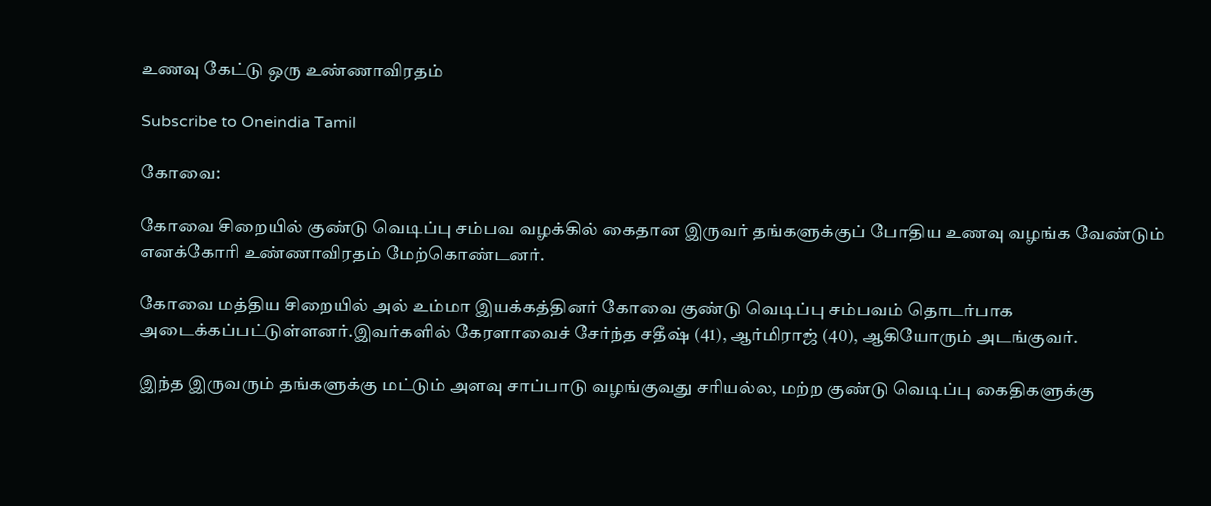உணவு கேட்டு ஒரு உண்ணாவிரதம்

Subscribe to Oneindia Tamil

கோவை:

கோவை சிறையில் குண்டு வெடிப்பு சம்பவ வழக்கில் கைதான இருவர் தங்களுக்குப் போதிய உணவு வழங்க வேண்டும் எனக்கோரி உண்ணாவிரதம் மேற்கொண்டனர்.

கோவை மத்திய சிறையில் அல் உம்மா இயக்கத்தினர் கோவை குண்டு வெடிப்பு சம்பவம் தொடர்பாக அடைக்கப்பட்டுள்ளனர்.இவர்களில் கேரளாவைச் சேர்ந்த சதீஷ் (41), ஆர்மிராஜ் (40), ஆகியோரும் அடங்குவர்.

இந்த இருவரும் தங்களுக்கு மட்டும் அளவு சாப்பாடு வழங்குவது சரியல்ல, மற்ற குண்டு வெடிப்பு கைதிகளுக்கு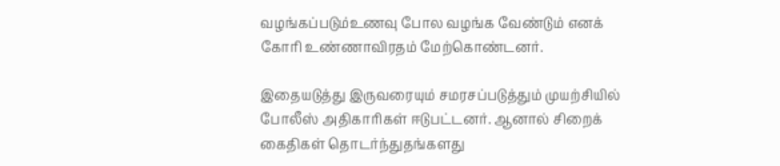வழங்கப்படும்உணவு போல வழங்க வேண்டும் எனக் கோரி உண்ணாவிரதம் மேற்கொண்டனர்.

இதையடுத்து இருவரையும் சமரசப்படுத்தும் முயற்சியில் போலீஸ் அதிகாரிகள் ஈடுபட்டனர். ஆனால் சிறைக் கைதிகள் தொடர்ந்துதங்களது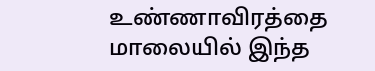உண்ணாவிரத்தை மாலையில் இந்த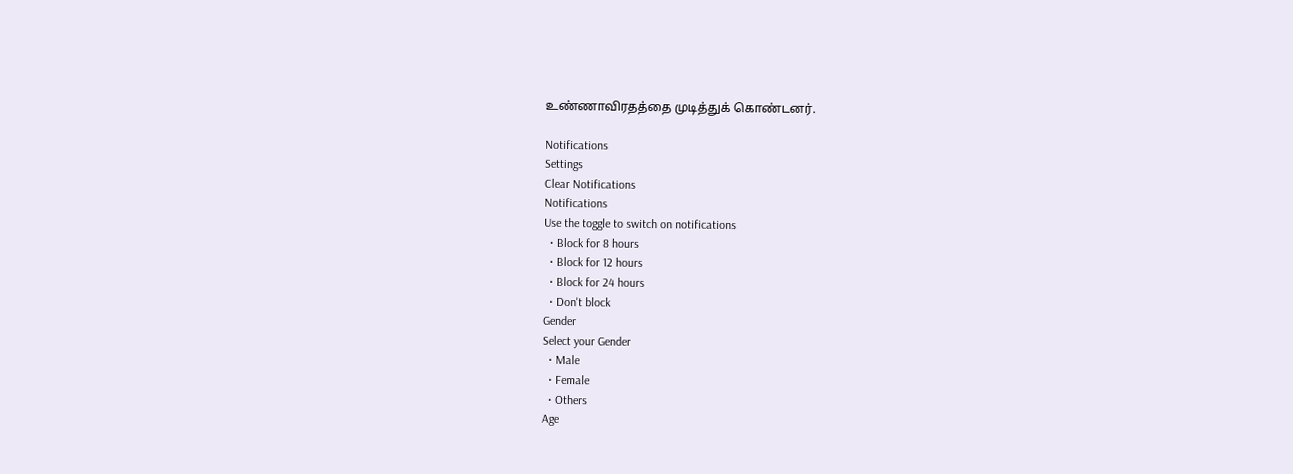உண்ணாவிரதத்தை முடித்துக் கொண்டனர்.

Notifications
Settings
Clear Notifications
Notifications
Use the toggle to switch on notifications
  • Block for 8 hours
  • Block for 12 hours
  • Block for 24 hours
  • Don't block
Gender
Select your Gender
  • Male
  • Female
  • Others
Age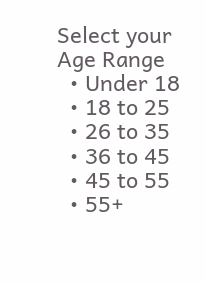Select your Age Range
  • Under 18
  • 18 to 25
  • 26 to 35
  • 36 to 45
  • 45 to 55
  • 55+